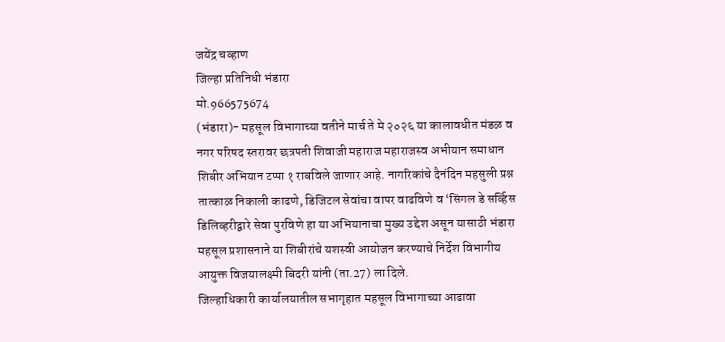जयेंद्र चव्हाण
जिल्हा प्रतिनिधी भंडारा
मो.966575674
(भंडारा)- महसूल विभागाच्या वतीने मार्च ते मे २०२६ या कालावधीत मंडळ व नगर परिषद स्तरावर छत्रपती शिवाजी महाराज महाराजस्व अभीयान समाधान शिबीर अभियान टप्पा १ राबविले जाणार आहे. नागरिकांचे दैनंदिन महसुली प्रश्न तात्काळ निकाली काढणे, डिजिटल सेवांचा वापर वाढविणे व ‘सिंगल डे सर्व्हिस डिलिव्हरीद्वारे सेवा पुरविणे हा या अभियानाचा मुख्य उद्देश असून यासाठी भंडारा महसूल प्रशासनाने या शिबीरांचे यशस्वी आयोजन करण्याचे निर्देश विभागीय आयुक्त विजयालक्ष्मी बिदरी यांनी (ता.27) ला दिले.
जिल्हाधिकारी कार्यालयातील सभागृहात महसूल विभागाच्या आढावा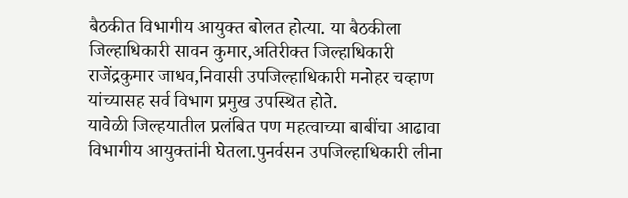बैठकीत विभागीय आयुक्त बोलत होत्या. या बैठकीला जिल्हाधिकारी सावन कुमार,अतिरीक्त जिल्हाधिकारी राजेंद्रकुमार जाधव,निवासी उपजिल्हाधिकारी मनोहर चव्हाण यांच्यासह सर्व विभाग प्रमुख उपस्थित होते.
यावेळी जिल्हयातील प्रलंबित पण महत्वाच्या बाबींचा आढावा विभागीय आयुक्तांनी घेतला.पुनर्वसन उपजिल्हाधिकारी लीना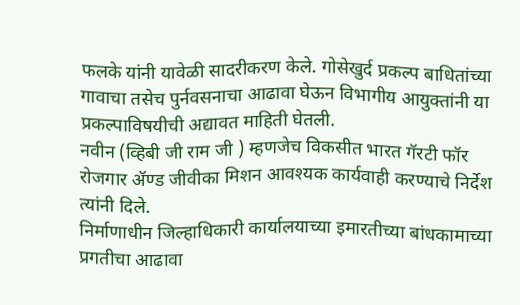फलके यांनी यावेळी सादरीकरण केले. गोसेखुर्द प्रकल्प बाधितांच्या गावाचा तसेच पुर्नवसनाचा आढावा घेऊन विभागीय आयुक्तांनी या प्रकल्पाविषयीची अद्यावत माहिती घेतली.
नवीन (व्हिबी जी राम जी ) म्हणजेच विकसीत भारत गॅरटी फॉर रोजगार ॲण्ड जीवीका मिशन आवश्यक कार्यवाही करण्याचे निर्देश त्यांनी दिले.
निर्माणाधीन जिल्हाधिकारी कार्यालयाच्या इमारतीच्या बांधकामाच्या प्रगतीचा आढावा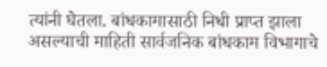त्यांनी घेतला. बांधकामासाठी निधी प्राप्त झाला असल्याची माहिती सार्वजनिक बांधकाम विभागाचे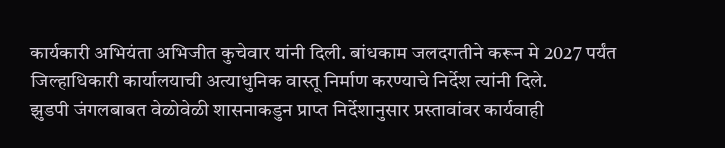कार्यकारी अभियंता अभिजीत कुचेवार यांनी दिली. बांधकाम जलदगतीने करून मे 2027 पर्यंत जिल्हाधिकारी कार्यालयाची अत्याधुनिक वास्तू निर्माण करण्याचे निर्देश त्यांनी दिले.
झुडपी जंगलबाबत वेळोवेळी शासनाकडुन प्राप्त निर्देशानुसार प्रस्तावांवर कार्यवाही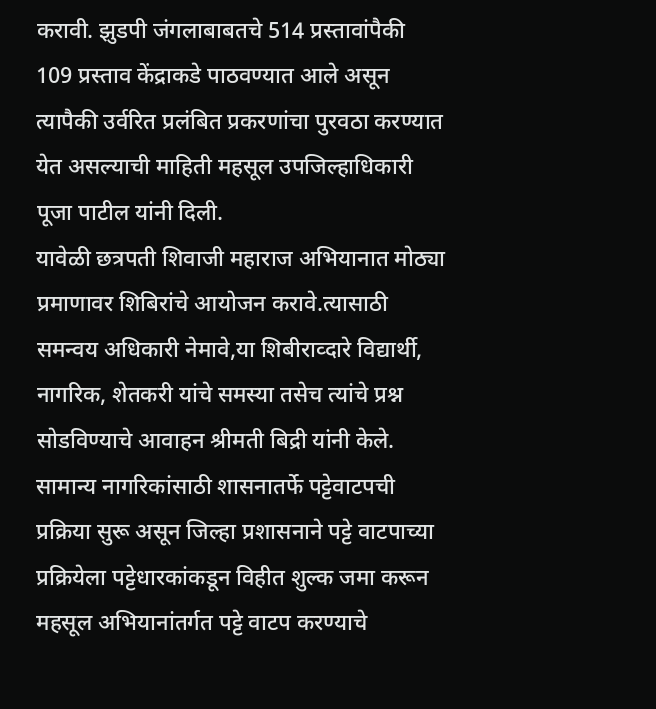करावी. झुडपी जंगलाबाबतचे 514 प्रस्तावांपैकी 109 प्रस्ताव केंद्राकडे पाठवण्यात आले असून त्यापैकी उर्वरित प्रलंबित प्रकरणांचा पुरवठा करण्यात येत असल्याची माहिती महसूल उपजिल्हाधिकारी पूजा पाटील यांनी दिली.
यावेळी छत्रपती शिवाजी महाराज अभियानात मोठ्या प्रमाणावर शिबिरांचे आयोजन करावे.त्यासाठी समन्वय अधिकारी नेमावे,या शिबीराव्दारे विद्यार्थी, नागरिक, शेतकरी यांचे समस्या तसेच त्यांचे प्रश्न सोडविण्याचे आवाहन श्रीमती बिद्री यांनी केले.
सामान्य नागरिकांसाठी शासनातर्फे पट्टेवाटपची प्रक्रिया सुरू असून जिल्हा प्रशासनाने पट्टे वाटपाच्या प्रक्रियेला पट्टेधारकांकडून विहीत शुल्क जमा करून महसूल अभियानांतर्गत पट्टे वाटप करण्याचे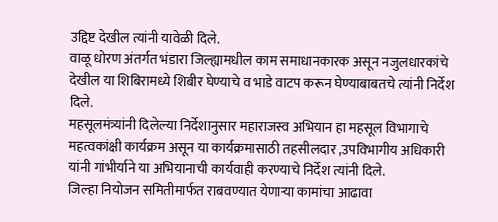उद्दिष्ट देखील त्यांनी यावेळी दिले.
वाळू धोरण अंतर्गत भंडारा जिल्ह्यामधील काम समाधानकारक असून नजुलधारकांचे देखील या शिबिरामध्ये शिबीर घेण्याचे व भाडे वाटप करून घेण्याबाबतचे त्यांनी निर्देश दिले.
महसूलमंत्र्यांनी दिलेल्या निर्देशानुसार महाराजस्व अभियान हा महसूल विभागाचे महत्वकांक्षी कार्यक्रम असून या कार्यक्रमासाठी तहसीलदार ,उपविभागीय अधिकारी यांनी गांभीर्याने या अभियानाची कार्यवाही करण्याचे निर्देश त्यांनी दिले.
जिल्हा नियोजन समितीमार्फत राबवण्यात येणाऱ्या कामांचा आढावा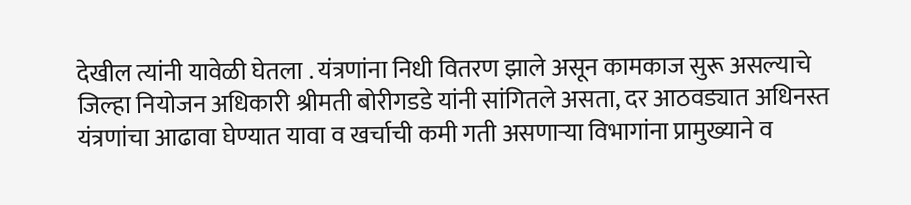देखील त्यांनी यावेळी घेतला . यंत्रणांना निधी वितरण झाले असून कामकाज सुरू असल्याचे जिल्हा नियोजन अधिकारी श्रीमती बोरीगडडे यांनी सांगितले असता, दर आठवड्यात अधिनस्त यंत्रणांचा आढावा घेण्यात यावा व खर्चाची कमी गती असणाऱ्या विभागांना प्रामुख्याने व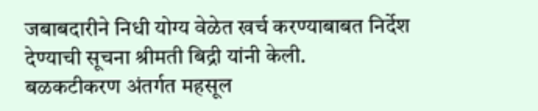जबाबदारीने निधी योग्य वेळेत खर्च करण्याबाबत निर्देश देण्याची सूचना श्रीमती बिद्री यांनी केली.
बळकटीकरण अंतर्गत महसूल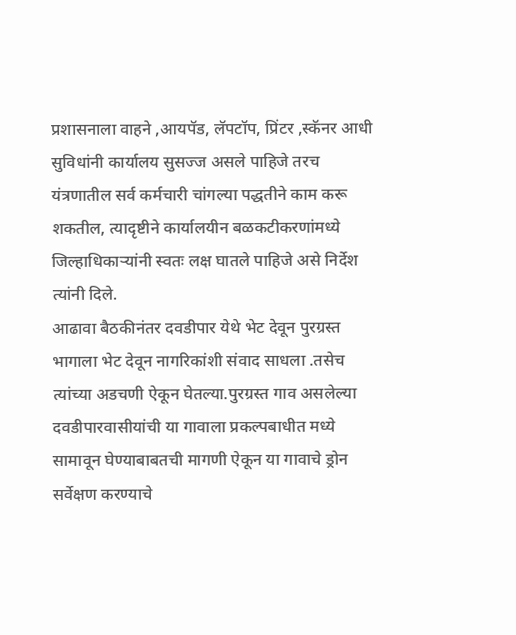प्रशासनाला वाहने ,आयपॅड, लॅपटॉप, प्रिंटर ,स्कॅनर आधी सुविधांनी कार्यालय सुसज्ज असले पाहिजे तरच यंत्रणातील सर्व कर्मचारी चांगल्या पद्धतीने काम करू शकतील, त्यादृष्टीने कार्यालयीन बळकटीकरणांमध्ये जिल्हाधिकाऱ्यांनी स्वतः लक्ष घातले पाहिजे असे निर्देश त्यांनी दिले.
आढावा बैठकीनंतर दवडीपार येथे भेट देवून पुरग्रस्त भागाला भेट देवून नागरिकांशी संवाद साधला .तसेच त्यांच्या अडचणी ऐकून घेतल्या.पुरग्रस्त गाव असलेल्या दवडीपारवासीयांची या गावाला प्रकल्पबाधीत मध्ये सामावून घेण्याबाबतची मागणी ऐकून या गावाचे ड्रोन सर्वेक्षण करण्याचे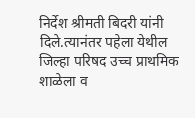निर्देश श्रीमती बिदरी यांनी दिले.त्यानंतर पहेला येथील जिल्हा परिषद उच्च प्राथमिक शाळेला व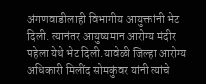अंगणवाडीलाही विभागीय आयुक्तांनी भेट दिली. त्यानंतर आयुष्यमान आरोग्य मंदीर पहेला येथे भेट दिली.यावेळी जिल्हा आरोग्य अधिकारी मिलींद सोमकुंवर यांनी त्यांचे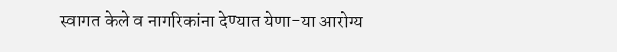स्वागत केले व नागरिकांना देण्यात येणा-या आरोग्य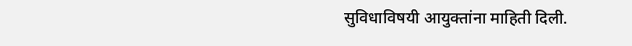सुविधाविषयी आयुक्तांना माहिती दिली.